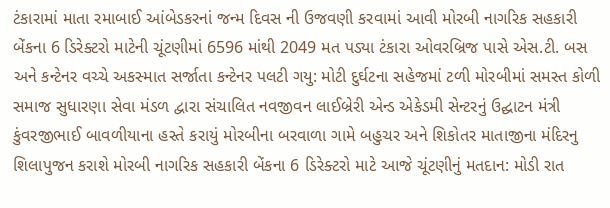ટંકારામાં માતા રમાબાઈ આંબેડકરનાં જન્મ દિવસ ની ઉજવણી કરવામાં આવી મોરબી નાગરિક સહકારી બેંકના 6 ડિરેક્ટરો માટેની ચૂંટણીમાં 6596 માંથી 2049 મત પડ્યા ટંકારા ઓવરબ્રિજ પાસે એસ.ટી. બસ અને કન્ટેનર વચ્ચે અકસ્માત સર્જાતા કન્ટેનર પલટી ગયુ: મોટી દુર્ઘટના સહેજમાં ટળી મોરબીમાં સમસ્ત કોળી સમાજ સુધારણા સેવા મંડળ દ્વારા સંચાલિત નવજીવન લાઈબ્રેરી એન્ડ એકેડમી સેન્ટરનું ઉદ્ઘાટન મંત્રી કુંવરજીભાઈ બાવળીયાના હસ્તે કરાયું મોરબીના બરવાળા ગામે બહુચર અને શિકોતર માતાજીના મંદિરનુ શિલાપુજન કરાશે મોરબી નાગરિક સહકારી બેંકના 6 ડિરેક્ટરો માટે આજે ચૂંટણીનું મતદાન: મોડી રાત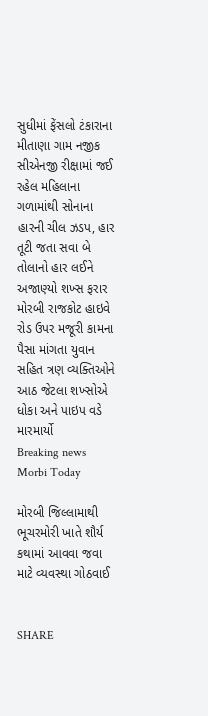સુધીમાં ફેંસલો ટંકારાના મીતાણા ગામ નજીક સીએનજી રીક્ષામાં જઈ રહેલ મહિલાના ગળામાંથી સોનાના હારની ચીલ ઝડપ, હાર તૂટી જતા સવા બે તોલાનો હાર લઈને અજાણ્યો શખ્સ ફરાર મોરબી રાજકોટ હાઇવે રોડ ઉપર મજૂરી કામના પૈસા માંગતા યુવાન સહિત ત્રણ વ્યક્તિઓને આઠ જેટલા શખ્સોએ ધોકા અને પાઇપ વડે મારમાર્યો
Breaking news
Morbi Today

મોરબી જિલ્લામાથી ભૂચરમોરી ખાતે શૌર્ય કથામાં આવવા જવા માટે વ્યવસ્થા ગોઠવાઈ


SHARE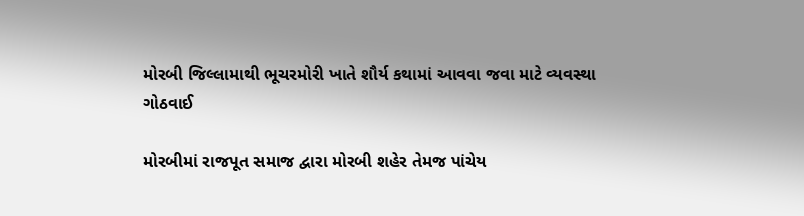મોરબી જિલ્લામાથી ભૂચરમોરી ખાતે શૌર્ય કથામાં આવવા જવા માટે વ્યવસ્થા ગોઠવાઈ

મોરબીમાં રાજપૂત સમાજ દ્વારા મોરબી શહેર તેમજ પાંચેય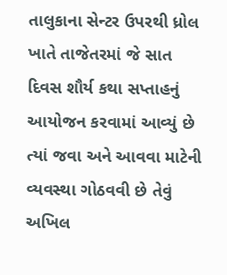તાલુકાના સેન્ટર ઉપરથી ધ્રોલ ખાતે તાજેતરમાં જે સાત દિવસ શૌર્ય કથા સપ્તાહનું આયોજન કરવામાં આવ્યું છે ત્યાં જવા અને આવવા માટેની વ્યવસ્થા ગોઠવવી છે તેવું અખિલ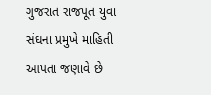ગુજરાત રાજપૂત યુવા સંઘના પ્રમુખે માહિતી આપતા જણાવે છે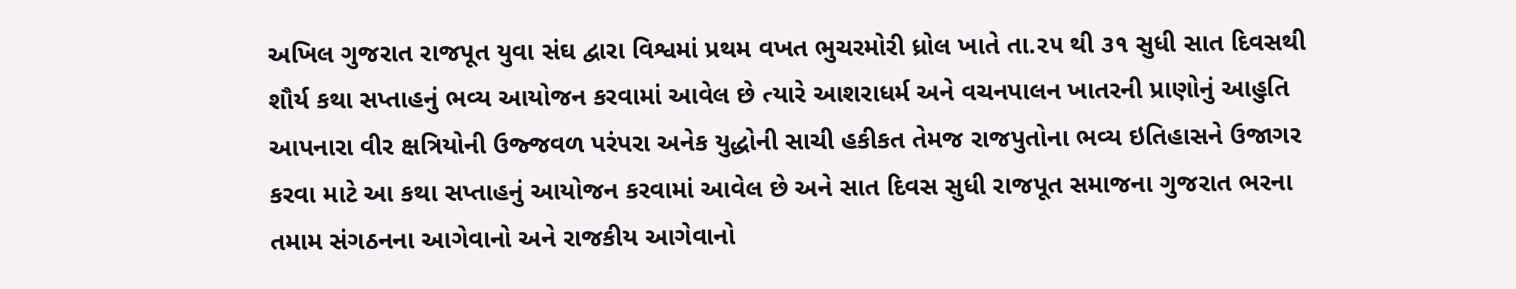અખિલ ગુજરાત રાજપૂત યુવા સંઘ દ્વારા વિશ્વમાં પ્રથમ વખત ભુચરમોરી ધ્રોલ ખાતે તા.૨૫ થી ૩૧ સુધી સાત દિવસથી શૌર્ય કથા સપ્તાહનું ભવ્ય આયોજન કરવામાં આવેલ છે ત્યારે આશરાધર્મ અને વચનપાલન ખાતરની પ્રાણોનું આહુતિ આપનારા વીર ક્ષત્રિયોની ઉજ્જવળ પરંપરા અનેક યુદ્ધોની સાચી હકીકત તેમજ રાજપુતોના ભવ્ય ઇતિહાસને ઉજાગર કરવા માટે આ કથા સપ્તાહનું આયોજન કરવામાં આવેલ છે અને સાત દિવસ સુધી રાજપૂત સમાજના ગુજરાત ભરના તમામ સંગઠનના આગેવાનો અને રાજકીય આગેવાનો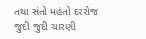તથા સંતો મહંતો દરરોજ જુદી જુદી ચારણી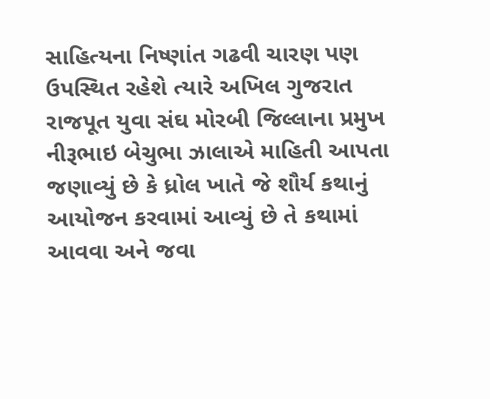સાહિત્યના નિષ્ણાંત ગઢવી ચારણ પણ ઉપસ્થિત રહેશે ત્યારે અખિલ ગુજરાત રાજપૂત યુવા સંઘ મોરબી જિલ્લાના પ્રમુખ નીરૂભાઇ બેચુભા ઝાલાએ માહિતી આપતા જણાવ્યું છે કે ધ્રોલ ખાતે જે શૌર્ય કથાનું આયોજન કરવામાં આવ્યું છે તે કથામાં આવવા અને જવા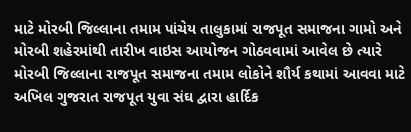માટે મોરબી જિલ્લાના તમામ પાંચેય તાલુકામાં રાજપૂત સમાજના ગામો અને મોરબી શહેરમાંથી તારીખ વાઇસ આયોજન ગોઠવવામાં આવેલ છે ત્યારે મોરબી જિલ્લાના રાજપૂત સમાજના તમામ લોકોને શૌર્ય કથામાં આવવા માટે અખિલ ગુજરાત રાજપૂત યુવા સંઘ દ્વારા હાર્દિક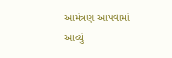આમંત્રણ આપવામાં આવ્યું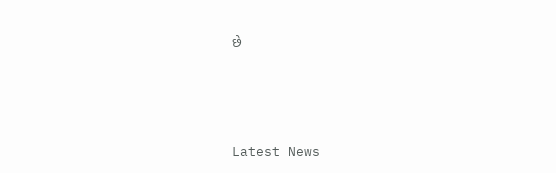છે






Latest News